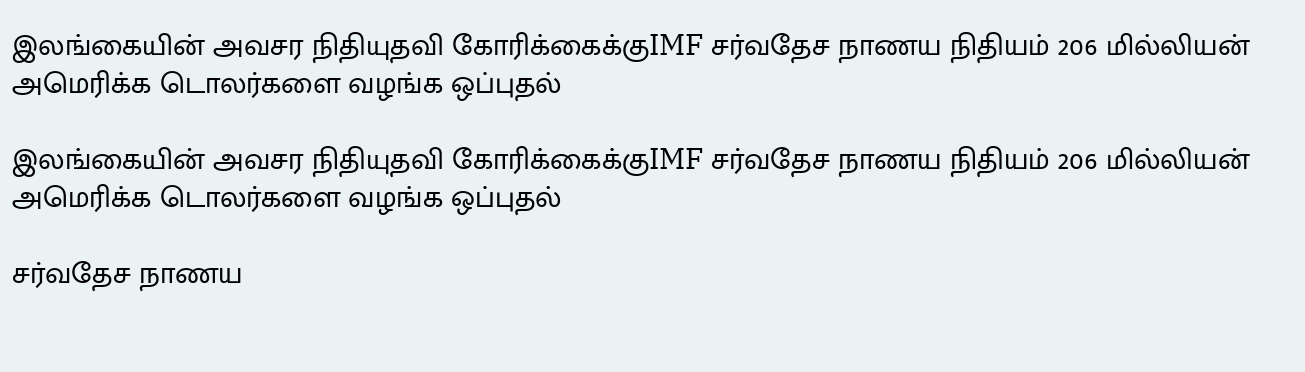இலங்கையின் அவசர நிதியுதவி கோரிக்கைக்குIMF சர்வதேச நாணய நிதியம் 206 மில்லியன் அமெரிக்க டொலர்களை வழங்க ஒப்புதல்

இலங்கையின் அவசர நிதியுதவி கோரிக்கைக்குIMF சர்வதேச நாணய நிதியம் 206 மில்லியன் அமெரிக்க டொலர்களை வழங்க ஒப்புதல்

சர்வதேச நாணய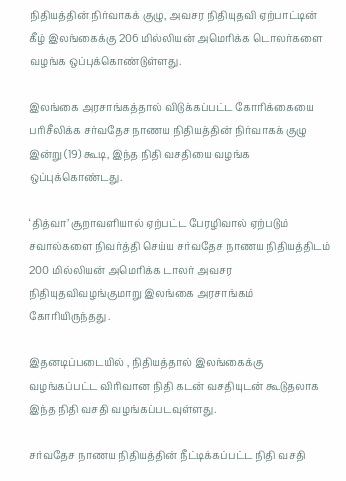நிதியத்தின் நிர்வாகக் குழு, அவசர நிதியுதவி ஏற்பாட்டின் கீழ் இலங்கைக்கு 206 மில்லியன் அமெரிக்க டொலர்களை வழங்க ஒப்புக்கொண்டுள்ளது.

இலங்கை அரசாங்கத்தால் விடுக்கப்பட்ட கோரிக்கையை பரிசீலிக்க சர்வதேச நாணய நிதியத்தின் நிர்வாகக் குழு இன்று (19) கூடி, இந்த நிதி வசதியை வழங்க ஒப்புக்கொண்டது.

‘தித்வா’ சூறாவளியால் ஏற்பட்ட பேரழிவால் ஏற்படும் சவால்களை நிவர்த்தி செய்ய சர்வதேச நாணய நிதியத்திடம் 200 மில்லியன் அமெரிக்க டாலர் அவசர நிதியுதவிவழங்குமாறு இலங்கை அரசாங்கம் கோரியிருந்தது .

இதனடிப்படையில் , நிதியத்தால் இலங்கைக்கு வழங்கப்பட்ட விரிவான நிதி கடன் வசதியுடன் கூடுதலாக இந்த நிதி வசதி வழங்கப்படவுள்ளது.

சர்வதேச நாணய நிதியத்தின் நீட்டிக்கப்பட்ட நிதி வசதி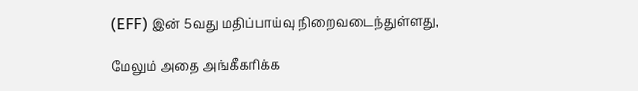(EFF) இன் 5வது மதிப்பாய்வு நிறைவடைந்துள்ளது,

மேலும் அதை அங்கீகரிக்க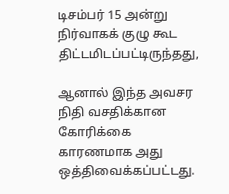டிசம்பர் 15 அன்று நிர்வாகக் குழு கூட திட்டமிடப்பட்டிருந்தது,

ஆனால் இந்த அவசர நிதி வசதிக்கான கோரிக்கை காரணமாக அது ஒத்திவைக்கப்பட்டது.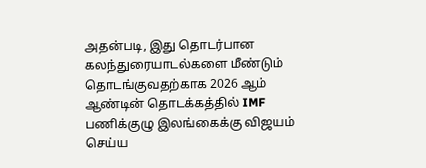அதன்படி, இது தொடர்பான கலந்துரையாடல்களை மீண்டும் தொடங்குவதற்காக 2026 ஆம் ஆண்டின் தொடக்கத்தில் IMF பணிக்குழு இலங்கைக்கு விஜயம் செய்ய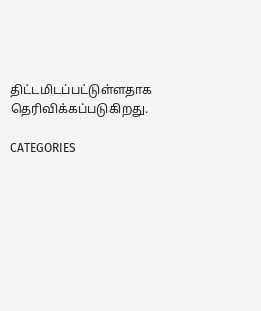திட்டமிடப்பட்டுள்ளதாக தெரிவிக்கப்படுகிறது.

CATEGORIES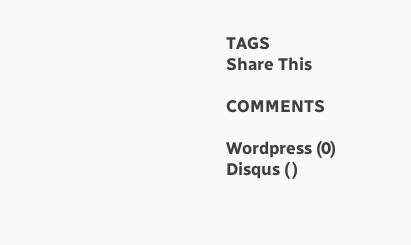TAGS
Share This

COMMENTS

Wordpress (0)
Disqus ( )